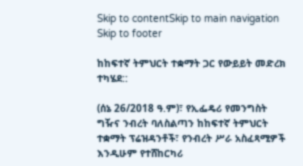Skip to contentSkip to main navigation Skip to footer

ከከፍተኛ ትምህርት ተቋማት ጋር የውይይት መድረክ ተካሄደ::

(ሰኔ 26/2018 ዓ.ም)፣ የኢፌዴሪ የመንግስት ግዥና ንብረት ባለስልጣን ከከፍተኛ ትምህርት ተቋማት ፕሬዝዳንቶች፣ የንብረት ሥራ አስፈጻሚዎች እንዲሁም የተሸከርካሪ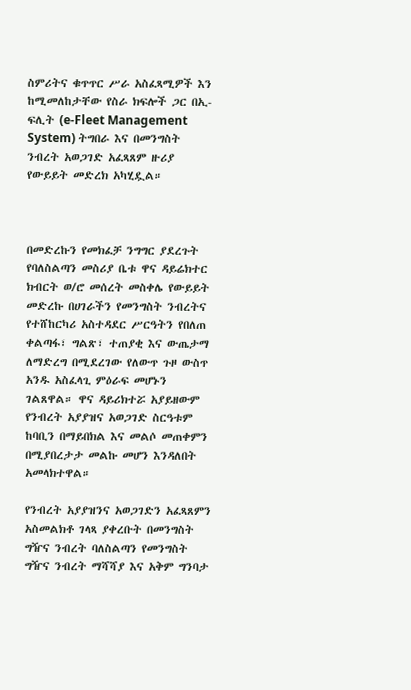ስምሪትና ቁጥጥር ሥራ አስፈጻሚዎች እን ከሚመለከታቸው የስራ ክፍሎች ጋር በኢ-ፍሊት (e-Fleet Management System) ትግበራ እና በመንግስት ንብረት አወጋገድ አፈጻጸም ዙሪያ የውይይት መድረክ አካሂዷል።



በመድረኩን የመክፈቻ ንግግር ያደረጉት የባለስልጣን መስሪያ ቤቱ ዋና ዳይሬክተር ክብርት ወ/ሮ መሰረት መስቀሌ የውይይት መድረኩ በሀገራችን የመንግስት ንብረትና የተሸከርካሪ አስተዳደር ሥርዓትን የበለጠ ቀልጣፋ፣ ግልጽ፣ ተጠያቂ እና ውጤታማ ለማድረግ በሚደረገው የለውጥ ጉዞ ውስጥ አንዱ አስፈላጊ ምዕራፍ መሆኑን ገልጸዋል። ዋና ዳይሪክተሯ አያይዘውም የንብረት አያያዝና አወጋገድ ስርዓቱም ከባቢን በማይበክል እና መልሶ መጠቀምን በሚያበረታታ መልኩ መሆን እንዳለበት አመላክተዋል።

የንብረት አያያዝንና አወጋገድን አፈጻጸምን አስመልክቶ ገላጻ ያቀረቡት በመንግስት ግዥና ንብረት ባለስልጣን የመንግስት ግዥና ንብረት ማሻሻያ እና አቅም ግንባታ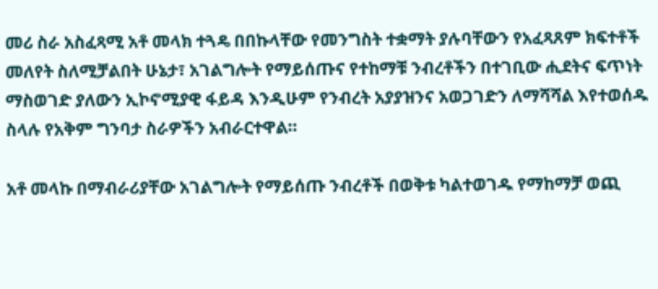መሪ ስራ አስፈጻሚ አቶ መላክ ተጓዴ በበኩላቸው የመንግስት ተቋማት ያሉባቸውን የአፈጻጸም ክፍተቶች መለየት ስለሚቻልበት ሁኔታ፣ አገልግሎት የማይሰጡና የተከማቹ ንብረቶችን በተገቢው ሒደትና ፍጥነት ማስወገድ ያለውን ኢኮኖሚያዊ ፋይዳ እንዲሁም የንብረት አያያዝንና አወጋገድን ለማሻሻል እየተወሰዱ ስላሉ የአቅም ግንባታ ስራዎችን አብራርተዋል።

አቶ መላኩ በማብራሪያቸው አገልግሎት የማይሰጡ ንብረቶች በወቅቱ ካልተወገዱ የማከማቻ ወጪ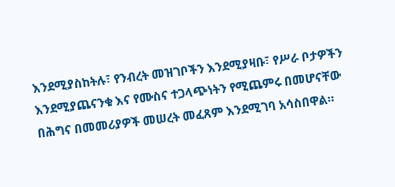እንደሚያስከትሉ፣ የንብረት መዝገቦችን እንደሚያዛቡ፣ የሥራ ቦታዎችን እንደሚያጨናንቁ እና የሙስና ተጋላጭነትን የሚጨምሩ በመሆናቸው በሕግና በመመሪያዎች መሠረት መፈጸም እንደሚገባ አሳስበዋል።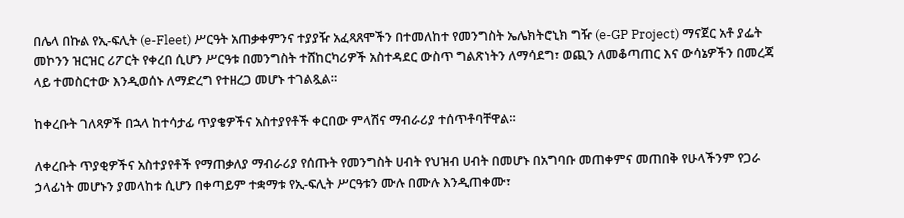በሌላ በኩል የኢ-ፍሊት (e-Fleet) ሥርዓት አጠቃቀምንና ተያያዥ አፈጻጸሞችን በተመለከተ የመንግስት ኤሌክትሮኒክ ግዥ (e-GP Project) ማናጀር አቶ ያፌት መኮንን ዝርዝር ሪፖርት የቀረበ ሲሆን ሥርዓቱ በመንግስት ተሸከርካሪዎች አስተዳደር ውስጥ ግልጽነትን ለማሳደግ፣ ወጪን ለመቆጣጠር እና ውሳኔዎችን በመረጃ ላይ ተመስርተው እንዲወሰኑ ለማድረግ የተዘረጋ መሆኑ ተገልጿል።

ከቀረቡት ገለጻዎች በኋላ ከተሳታፊ ጥያቄዎችና አስተያየቶች ቀርበው ምላሽና ማብራሪያ ተሰጥቶባቸዋል።

ለቀረቡት ጥያቂዎችና አስተያየቶች የማጠቃለያ ማብራሪያ የሰጡት የመንግስት ሀብት የህዝብ ሀብት በመሆኑ በአግባቡ መጠቀምና መጠበቅ የሁላችንም የጋራ ኃላፊነት መሆኑን ያመላከቱ ሲሆን በቀጣይም ተቋማቱ የኢ-ፍሊት ሥርዓቱን ሙሉ በሙሉ እንዲጠቀሙ፣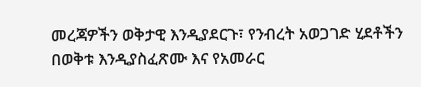መረጃዎችን ወቅታዊ እንዲያደርጉ፣ የንብረት አወጋገድ ሂደቶችን በወቅቱ እንዲያስፈጽሙ እና የአመራር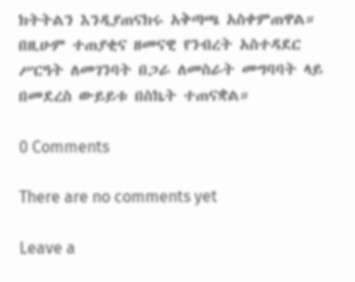ክትትልን እንዲያጠናክሩ አቅጣጫ አስቀምጠዋል። በዚሁም ተጠያቂና ዘመናዊ የንብረት አስተዳደር ሥርዓት ለመገንባት በጋራ ለመስራት መግባባት ላይ በመደረስ ውይይቱ በስኬት ተጠናቋል።

0 Comments

There are no comments yet

Leave a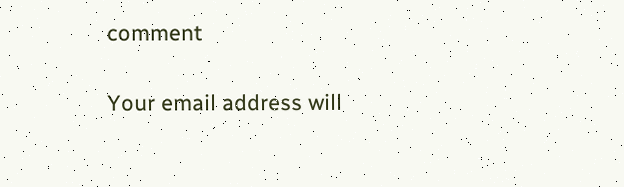comment

Your email address will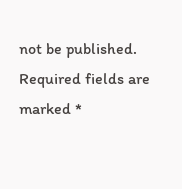not be published. Required fields are marked *